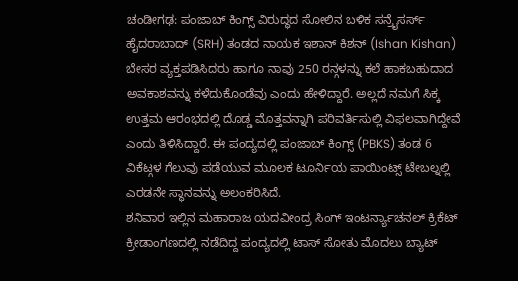ಚಂಡೀಗಢ: ಪಂಜಾಬ್ ಕಿಂಗ್ಸ್ ವಿರುದ್ಧದ ಸೋಲಿನ ಬಳಿಕ ಸನ್ರೈಸರ್ಸ್ ಹೈದರಾಬಾದ್ (SRH) ತಂಡದ ನಾಯಕ ಇಶಾನ್ ಕಿಶನ್ (Ishan Kishan) ಬೇಸರ ವ್ಯಕ್ತಪಡಿಸಿದರು ಹಾಗೂ ನಾವು 250 ರನ್ಗಳನ್ನು ಕಲೆ ಹಾಕಬಹುದಾದ ಅವಕಾಶವನ್ನು ಕಳೆದುಕೊಂಡೆವು ಎಂದು ಹೇಳಿದ್ದಾರೆ. ಅಲ್ಲದೆ ನಮಗೆ ಸಿಕ್ಕ ಉತ್ತಮ ಆರಂಭದಲ್ಲಿ ದೊಡ್ಡ ಮೊತ್ತವನ್ನಾಗಿ ಪರಿವರ್ತಿಸುಲ್ಲಿ ವಿಫಲವಾಗಿದ್ದೇವೆ ಎಂದು ತಿಳಿಸಿದ್ದಾರೆ. ಈ ಪಂದ್ಯದಲ್ಲಿ ಪಂಜಾಬ್ ಕಿಂಗ್ಸ್ (PBKS) ತಂಡ 6 ವಿಕೆಟ್ಗಳ ಗೆಲುವು ಪಡೆಯುವ ಮೂಲಕ ಟೂರ್ನಿಯ ಪಾಯಿಂಟ್ಸ್ ಟೇಬಲ್ನಲ್ಲಿ ಎರಡನೇ ಸ್ಥಾನವನ್ನು ಅಲಂಕರಿಸಿದೆ.
ಶನಿವಾರ ಇಲ್ಲಿನ ಮಹಾರಾಜ ಯದವೀಂದ್ರ ಸಿಂಗ್ ಇಂಟರ್ನ್ಯಾಚನಲ್ ಕ್ರಿಕೆಟ್ ಕ್ರೀಡಾಂಗಣದಲ್ಲಿ ನಡೆದಿದ್ದ ಪಂದ್ಯದಲ್ಲಿ ಟಾಸ್ ಸೋತು ಮೊದಲು ಬ್ಯಾಟ್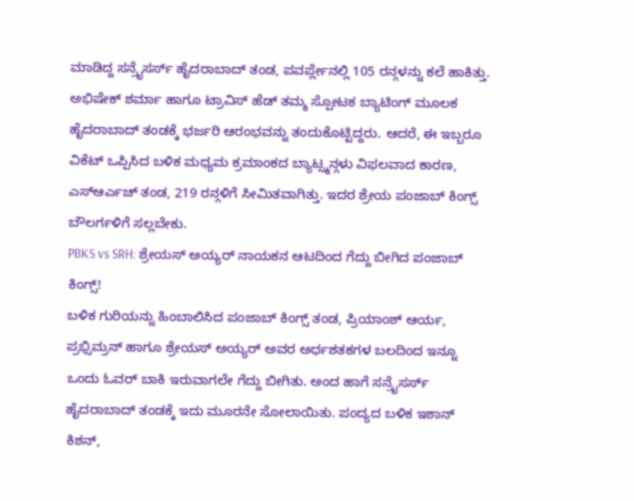ಮಾಡಿದ್ದ ಸನ್ರೈಸರ್ಸ್ ಹೈದರಾಬಾದ್ ತಂಡ, ಪವರ್ಪ್ಲೇನಲ್ಲಿ 105 ರನ್ಗಳನ್ನು ಕಲೆ ಹಾಕಿತ್ತು. ಅಭಿಷೇಕ್ ಶರ್ಮಾ ಹಾಗೂ ಟ್ರಾವಿಸ್ ಹೆಡ್ ತಮ್ಮ ಸ್ಪೋಟಕ ಬ್ಯಾಟಿಂಗ್ ಮೂಲಕ ಹೈದರಾಬಾದ್ ತಂಡಕ್ಕೆ ಭರ್ಜರಿ ಆರಂಭವನ್ನು ತಂದುಕೊಟ್ಟಿದ್ದರು. ಆದರೆ, ಈ ಇಬ್ಬರೂ ವಿಕೆಟ್ ಒಪ್ಪಿಸಿದ ಬಳಿಕ ಮಧ್ಯಮ ಕ್ರಮಾಂಕದ ಬ್ಯಾಟ್ಸ್ಮನ್ಗಳು ವಿಫಲವಾದ ಕಾರಣ, ಎಸ್ಆರ್ಎಚ್ ತಂಡ, 219 ರನ್ಗಳಿಗೆ ಸೀಮಿತವಾಗಿತ್ತು. ಇದರ ಶ್ರೇಯ ಪಂಜಾಬ್ ಕಿಂಗ್ಸ್ ಬೌಲರ್ಗಳಿಗೆ ಸಲ್ಲಬೇಕು.
PBKS vs SRH: ಶ್ರೇಯಸ್ ಅಯ್ಯರ್ ನಾಯಕನ ಆಟದಿಂದ ಗೆದ್ದು ಬೀಗಿದ ಪಂಜಾಬ್ ಕಿಂಗ್ಸ್!
ಬಳಿಕ ಗುರಿಯನ್ನು ಹಿಂಬಾಲಿಸಿದ ಪಂಜಾಬ್ ಕಿಂಗ್ಸ್ ತಂಡ, ಪ್ರಿಯಾಂಶ್ ಆರ್ಯ, ಪ್ರಭ್ಸಿಮ್ರನ್ ಹಾಗೂ ಶ್ರೇಯಸ್ ಅಯ್ಯರ್ ಅವರ ಅರ್ಧಶತಕಗಳ ಬಲದಿಂದ ಇನ್ನೂ ಒಂದು ಓವರ್ ಬಾಕಿ ಇರುವಾಗಲೇ ಗೆದ್ದು ಬೀಗಿತು. ಅಂದ ಹಾಗೆ ಸನ್ರೈಸರ್ಸ್ ಹೈದರಾಬಾದ್ ತಂಡಕ್ಕೆ ಇದು ಮೂರನೇ ಸೋಲಾಯಿತು. ಪಂದ್ಯದ ಬಳಿಕ ಇಶಾನ್ ಕಿಶನ್,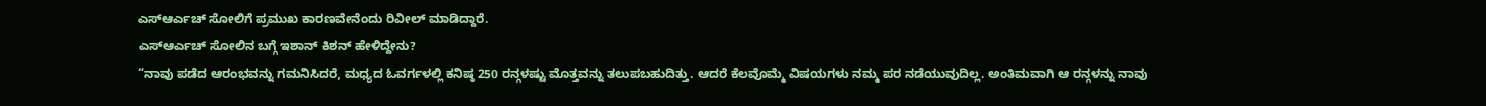ಎಸ್ಆರ್ಎಚ್ ಸೋಲಿಗೆ ಪ್ರಮುಖ ಕಾರಣವೇನೆಂದು ರಿವೀಲ್ ಮಾಡಿದ್ದಾರೆ.
ಎಸ್ಆರ್ಎಚ್ ಸೋಲಿನ ಬಗ್ಗೆ ಇಶಾನ್ ಕಿಶನ್ ಹೇಳಿದ್ದೇನು?
“ನಾವು ಪಡೆದ ಆರಂಭವನ್ನು ಗಮನಿಸಿದರೆ, ಮಧ್ಯದ ಓವರ್ಗಳಲ್ಲಿ ಕನಿಷ್ಠ 250 ರನ್ಗಳಷ್ಟು ಮೊತ್ತವನ್ನು ತಲುಪಬಹುದಿತ್ತು. ಆದರೆ ಕೆಲವೊಮ್ಮೆ ವಿಷಯಗಳು ನಮ್ಮ ಪರ ನಡೆಯುವುದಿಲ್ಲ. ಅಂತಿಮವಾಗಿ ಆ ರನ್ಗಳನ್ನು ನಾವು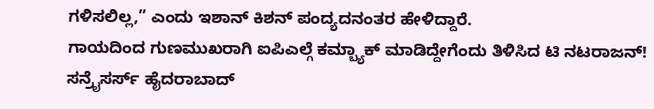ಗಳಿಸಲಿಲ್ಲ,” ಎಂದು ಇಶಾನ್ ಕಿಶನ್ ಪಂದ್ಯದನಂತರ ಹೇಳಿದ್ದಾರೆ.
ಗಾಯದಿಂದ ಗುಣಮುಖರಾಗಿ ಐಪಿಎಲ್ಗೆ ಕಮ್ಬ್ಯಾಕ್ ಮಾಡಿದ್ದೇಗೆಂದು ತಿಳಿಸಿದ ಟಿ ನಟರಾಜನ್!
ಸನ್ರೈಸರ್ಸ್ ಹೈದರಾಬಾದ್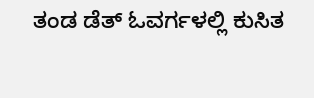ತಂಡ ಡೆತ್ ಓವರ್ಗಳಲ್ಲಿ ಕುಸಿತ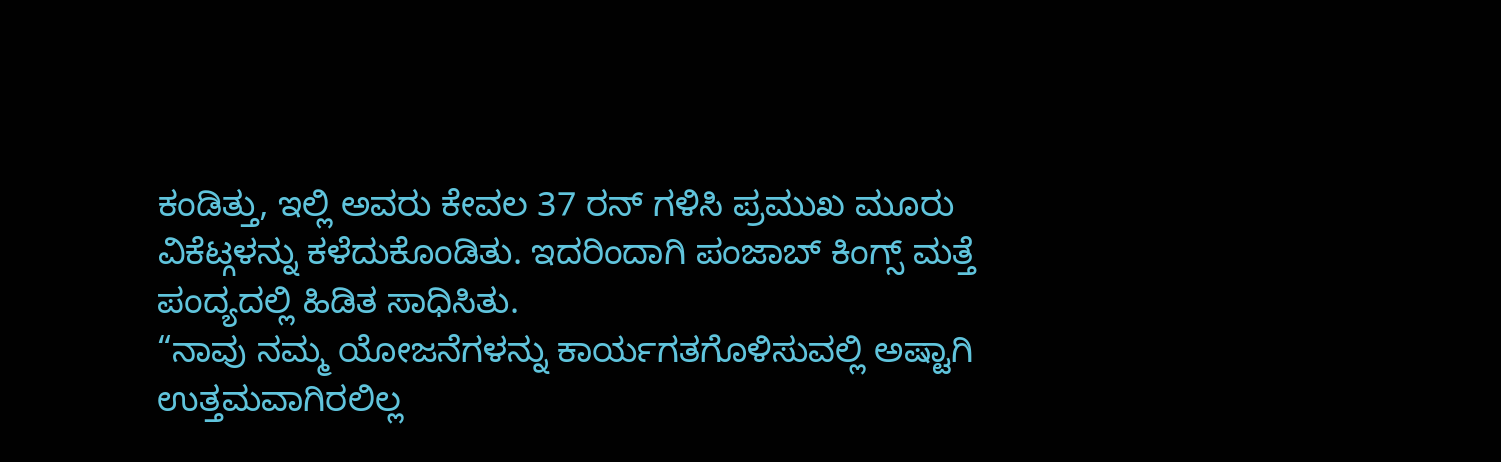ಕಂಡಿತ್ತು, ಇಲ್ಲಿ ಅವರು ಕೇವಲ 37 ರನ್ ಗಳಿಸಿ ಪ್ರಮುಖ ಮೂರು ವಿಕೆಟ್ಗಳನ್ನು ಕಳೆದುಕೊಂಡಿತು. ಇದರಿಂದಾಗಿ ಪಂಜಾಬ್ ಕಿಂಗ್ಸ್ ಮತ್ತೆ ಪಂದ್ಯದಲ್ಲಿ ಹಿಡಿತ ಸಾಧಿಸಿತು.
“ನಾವು ನಮ್ಮ ಯೋಜನೆಗಳನ್ನು ಕಾರ್ಯಗತಗೊಳಿಸುವಲ್ಲಿ ಅಷ್ಟಾಗಿ ಉತ್ತಮವಾಗಿರಲಿಲ್ಲ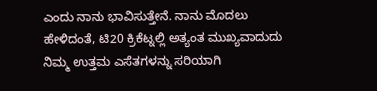ಎಂದು ನಾನು ಭಾವಿಸುತ್ತೇನೆ. ನಾನು ಮೊದಲು ಹೇಳಿದಂತೆ, ಟಿ20 ಕ್ರಿಕೆಟ್ನಲ್ಲಿ ಅತ್ಯಂತ ಮುಖ್ಯವಾದುದು ನಿಮ್ಮ ಉತ್ತಮ ಎಸೆತಗಳನ್ನು ಸರಿಯಾಗಿ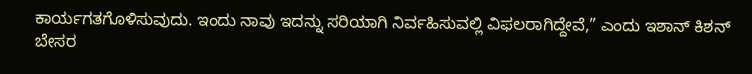ಕಾರ್ಯಗತಗೊಳಿಸುವುದು. ಇಂದು ನಾವು ಇದನ್ನು ಸರಿಯಾಗಿ ನಿರ್ವಹಿಸುವಲ್ಲಿ ವಿಫಲರಾಗಿದ್ದೇವೆ,” ಎಂದು ಇಶಾನ್ ಕಿಶನ್ ಬೇಸರ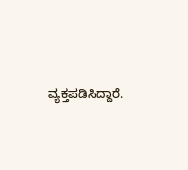ವ್ಯಕ್ತಪಡಿಸಿದ್ದಾರೆ.